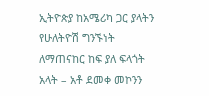ኢትዮጵያ ከአሜሪካ ጋር ያላትን የሁለትዮሽ ግንኙነት ለማጠናከር ከፍ ያለ ፍላጎት አላት – አቶ ደመቀ መኮንን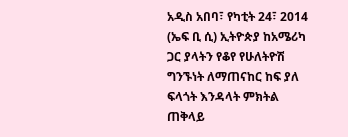አዲስ አበባ፣ የካቲት 24፣ 2014 (ኤፍ ቢ ሲ) ኢትዮጵያ ከአሜሪካ ጋር ያላትን የቆየ የሁለትዮሽ ግንኙነት ለማጠናከር ከፍ ያለ ፍላጎት እንዳላት ምክትል ጠቅላይ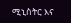ሚኒስትር እና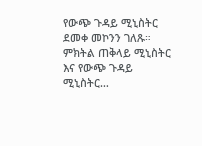የውጭ ጉዳይ ሚኒስትር ደመቀ መኮንን ገለጹ።
ምክትል ጠቅላይ ሚኒስትር እና የውጭ ጉዳይ ሚኒስትር…